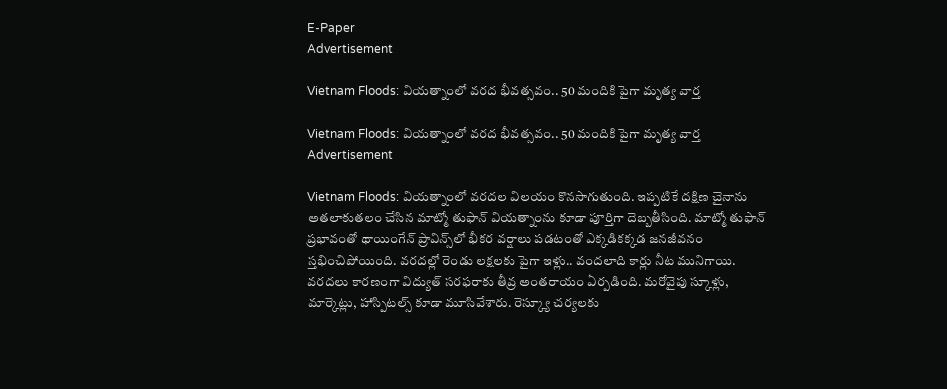E-Paper
Advertisement

Vietnam Floods: వియత్నాంలో వరద భీవత్సవం.. 50 మందికి పైగా మృత్య వార్త

Vietnam Floods: వియత్నాంలో వరద భీవత్సవం.. 50 మందికి పైగా మృత్య వార్త
Advertisement

Vietnam Floods: వియత్నాంలో వరదల విలయం కొనసాగుతుంది. ఇప్పటికే దక్షిణ చైనాను అతలాకుతలం చేసిన మాట్మో తుఫాన్ వియత్నాంను కూడా పూర్తిగా దెబ్బతీసింది. మాట్మో తుఫాన్ ప్రభావంతో థాయింగేన్ ప్రావిన్స్‌లో భీకర వర్షాలు పడటంతో ఎక్కడికక్కడ జనజీవనం స్తభించిపోయింది. వరదల్లో రెండు లక్షలకు పైగా ఇళ్లు.. వందలాది కార్లు నీట మునిగాయి. వరదలు కారణంగా విద్యుత్ సరఫరాకు తీవ్ర అంతరాయం ఏర్పడింది. మరోవైపు స్కూళ్లు, మార్కెట్లు, హాస్పిటల్స్ కూడా మూసివేశారు. రెస్క్యూ చర్యలకు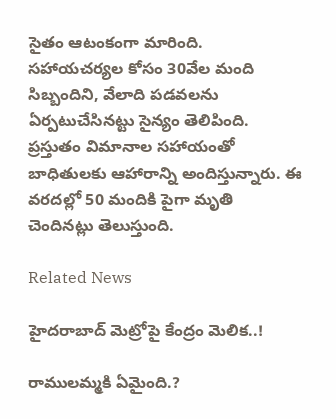సైతం ఆటంకంగా మారింది. సహాయచర్యల కోసం 30వేల మంది సిబ్బందిని, వేలాది పడవలను ఏర్పటుచేసినట్టు సైన్యం తెలిపింది. ప్రస్తుతం విమానాల సహాయంతో బాధితులకు ఆహారాన్ని అందిస్తున్నారు. ఈ వరదల్లో 50 మందికి పైగా మృతి చెందినట్లు తెలుస్తుంది.

Related News

హైదరాబాద్ మెట్రోపై కేంద్రం మెలిక..!

రాములమ్మకి ఏమైంది.?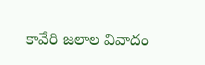కావేరి జలాల వివాదం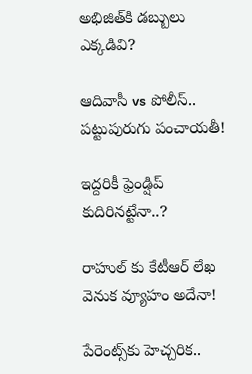అభిజిత్‌కి డబ్బులు ఎక్కడివి?

ఆదివాసీ vs పోలీస్.. పట్టుపురుగు పంచాయతీ!

ఇద్దరికీ ఫ్రెండ్షిప్ కుదిరినట్టేనా..?

రాహుల్ కు కేటీఆర్ లేఖ వెనుక వ్యూహం అదేనా!

పేరెంట్స్‌కు హెచ్చరిక..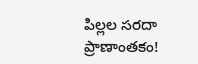పిల్లల సరదా ప్రాణాంతకం!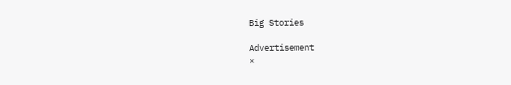Big Stories

Advertisement
×